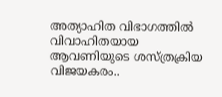അത്യാഹിത വിഭാഗത്തില്‍ വിവാഹിതയായ ആവണിയുടെ ശസ്ത്രക്രിയ വിജയകരം..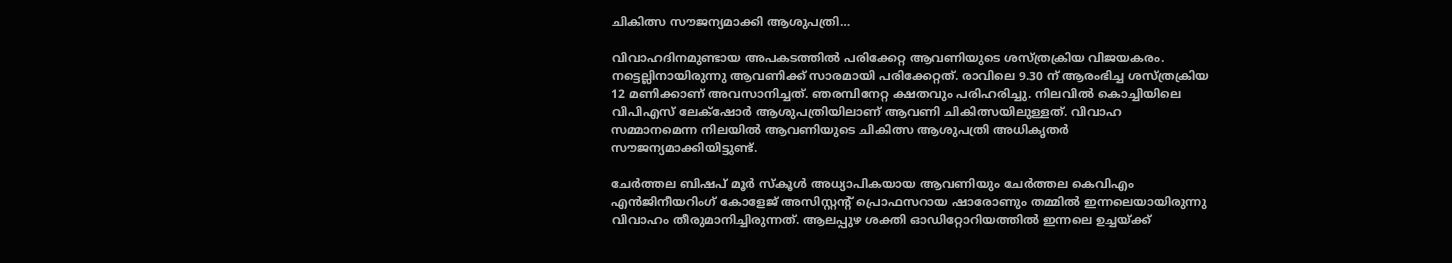ചികിത്സ സൗജന്യമാക്കി ആശുപത്രി…

വിവാഹദിനമുണ്ടായ അപകടത്തില്‍ പരിക്കേറ്റ ആവണിയുടെ ശസ്ത്രക്രിയ വിജയകരം. നട്ടെല്ലിനായിരുന്നു ആവണിക്ക് സാരമായി പരിക്കേറ്റത്. രാവിലെ 9.30 ന് ആരംഭിച്ച ശസ്ത്രക്രിയ 12 മണിക്കാണ് അവസാനിച്ചത്. ഞരമ്പിനേറ്റ ക്ഷതവും പരിഹരിച്ചു. നിലവില്‍ കൊച്ചിയിലെ വിപിഎസ് ലേക്‌ഷോര്‍ ആശുപത്രിയിലാണ് ആവണി ചികിത്സയിലുള്ളത്. വിവാഹ സമ്മാനമെന്ന നിലയില്‍ ആവണിയുടെ ചികിത്സ ആശുപത്രി അധികൃതര്‍ സൗജന്യമാക്കിയിട്ടുണ്ട്.

ചേര്‍ത്തല ബിഷപ് മൂര്‍ സ്‌കൂള്‍ അധ്യാപികയായ ആവണിയും ചേര്‍ത്തല കെവിഎം എന്‍ജിനീയറിംഗ് കോളേജ് അസിസ്റ്റന്റ് പ്രൊഫസറായ ഷാരോണും തമ്മില്‍ ഇന്നലെയായിരുന്നു വിവാഹം തീരുമാനിച്ചിരുന്നത്. ആലപ്പുഴ ശക്തി ഓഡിറ്റോറിയത്തില്‍ ഇന്നലെ ഉച്ചയ്ക്ക്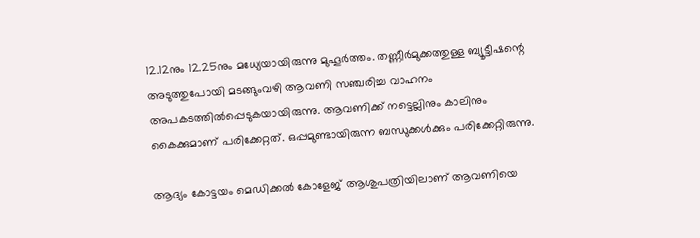12.12നും 12.25നും മധ്യേയായിരുന്നു മുഹൂര്‍ത്തം. തണ്ണീര്‍മുക്കത്തുള്ള ബ്യൂട്ടീഷന്റെ അടുത്തുപോയി മടങ്ങുംവഴി ആവണി സഞ്ചരിച്ച വാഹനം അപകടത്തില്‍പ്പെടുകയായിരുന്നു. ആവണിക്ക് നട്ടെല്ലിനും കാലിനും കൈക്കുമാണ് പരിക്കേറ്റത്. ഒപ്പമുണ്ടായിരുന്ന ബന്ധുക്കള്‍ക്കും പരിക്കേറ്റിരുന്നു.

ആദ്യം കോട്ടയം മെഡിക്കല്‍ കോളേജ് ആശുപത്രിയിലാണ് ആവണിയെ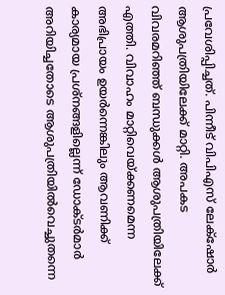പ്രവേശിപ്പിച്ചത്. പിന്നീട് വിപിഎസ് ലേക്‌ഷോര്‍ ആശുപത്രിയിലേക്ക് മാറ്റി. അപകട വിവരമറിഞ്ഞ് ബന്ധുക്കള്‍ ആശുപത്രിയിലേക്ക് എത്തി. വിവാഹം മാറ്റിവെയ്ക്കണമെന്ന അഭിപ്രായം ഉയര്‍ന്നെങ്കിലും ആവണിക്ക് കാര്യമായ പ്രശ്നങ്ങളില്ലെന്ന് ഡോക്ടര്‍മാര്‍ അറിയിച്ചതോടെ ആശുപത്രിയില്‍വെച്ചുതന്നെ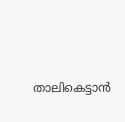താലികെട്ടാന്‍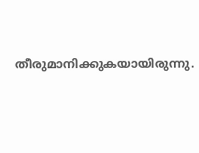തീരുമാനിക്കുകയായിരുന്നു.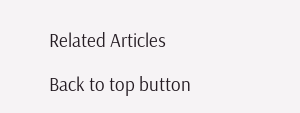Related Articles

Back to top button